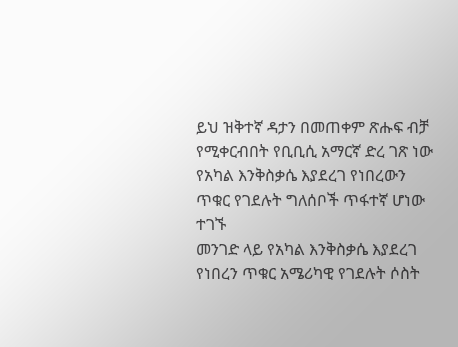ይህ ዝቅተኛ ዳታን በመጠቀም ጽሑፍ ብቻ የሚቀርብበት የቢቢሲ አማርኛ ድረ ገጽ ነው
የአካል እንቅስቃሴ እያደረገ የነበረውን ጥቁር የገደሉት ግለሰቦች ጥፋተኛ ሆነው ተገኙ
መንገድ ላይ የአካል እንቅስቃሴ እያደረገ የነበረን ጥቁር አሜሪካዊ የገደሉት ሶስት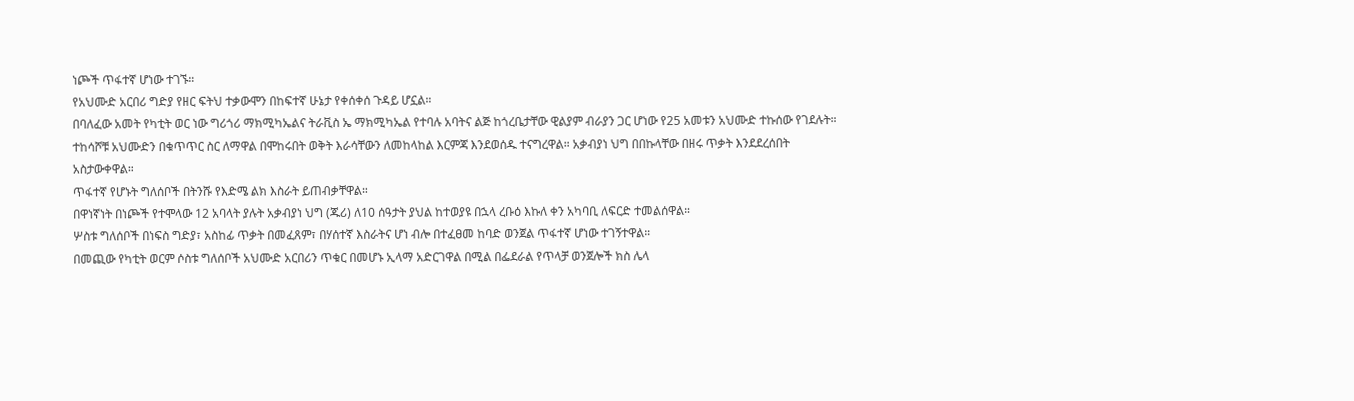ነጮች ጥፋተኛ ሆነው ተገኙ።
የአህሙድ አርበሪ ግድያ የዘር ፍትህ ተቃውሞን በከፍተኛ ሁኔታ የቀሰቀሰ ጉዳይ ሆኗል።
በባለፈው አመት የካቲት ወር ነው ግሪጎሪ ማክሚካኤልና ትራቪስ ኤ ማክሚካኤል የተባሉ አባትና ልጅ ከጎረቤታቸው ዊልያም ብራያን ጋር ሆነው የ25 አመቱን አህሙድ ተኩሰው የገደሉት።
ተከሳሾቹ አህሙድን በቁጥጥር ስር ለማዋል በሞከሩበት ወቅት እራሳቸውን ለመከላከል እርምጃ እንደወሰዱ ተናግረዋል። አቃብያነ ህግ በበኩላቸው በዘሩ ጥቃት እንደደረሰበት አስታውቀዋል።
ጥፋተኛ የሆኑት ግለሰቦች በትንሹ የእድሜ ልክ እስራት ይጠብቃቸዋል።
በዋነኛነት በነጮች የተሞላው 12 አባላት ያሉት አቃብያነ ህግ (ጁሪ) ለ10 ሰዓታት ያህል ከተወያዩ በኋላ ረቡዕ እኩለ ቀን አካባቢ ለፍርድ ተመልሰዋል።
ሦስቱ ግለሰቦች በነፍስ ግድያ፣ አስከፊ ጥቃት በመፈጸም፣ በሃሰተኛ እስራትና ሆነ ብሎ በተፈፀመ ከባድ ወንጀል ጥፋተኛ ሆነው ተገኝተዋል።
በመጪው የካቲት ወርም ሶስቱ ግለሰቦች አህሙድ አርበሪን ጥቁር በመሆኑ ኢላማ አድርገዋል በሚል በፌደራል የጥላቻ ወንጀሎች ክስ ሌላ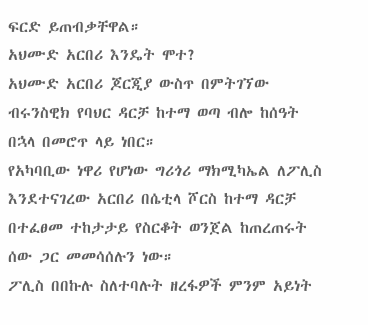ፍርድ ይጠብቃቸዋል።
አህሙድ አርበሪ እንዴት ሞተ?
አህሙድ አርበሪ ጆርጂያ ውስጥ በምትገኘው ብሩንስዊክ የባህር ዳርቻ ከተማ ወጣ ብሎ ከሰዓት በኋላ በመሮጥ ላይ ነበር።
የአካባቢው ነዋሪ የሆነው ግሪጎሪ ማክሚካኤል ለፖሊስ እንደተናገረው አርበሪ በሴቲላ ሾርስ ከተማ ዳርቻ በተፈፀመ ተከታታይ የስርቆት ወንጀል ከጠረጠሩት ሰው ጋር መመሳሰሉን ነው።
ፖሊስ በበኩሉ ስለተባሉት ዘረፋዎች ምንም አይነት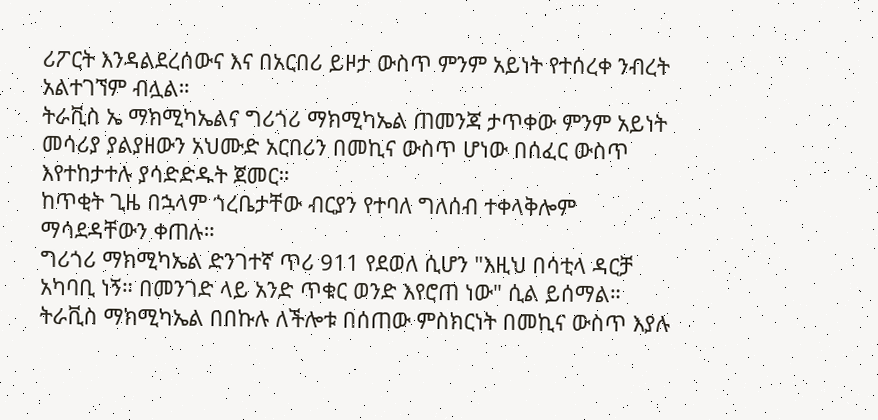ሪፖርት እንዳልደረሰውና እና በአርበሪ ይዞታ ውስጥ ምንም አይነት የተሰረቀ ንብረት አልተገኘም ብሏል።
ትራቪስ ኤ ማክሚካኤልና ግሪጎሪ ማክሚካኤል ጠመንጃ ታጥቀው ምንም አይነት መሳሪያ ያልያዘውን አህሙድ አርበሪን በመኪና ውስጥ ሆነው በሰፈር ውስጥ እየተከታተሉ ያሳድድዱት ጀመር።
ከጥቂት ጊዜ በኋላም ጎረቤታቸው ብርያን የተባለ ግለሰብ ተቀላቅሎም ማሳደዳቸውን ቀጠሉ።
ግሪጎሪ ማክሚካኤል ድንገተኛ ጥሪ 911 የደወለ ሲሆን "እዚህ በሳቲላ ዳርቻ አካባቢ ነኝ። በመንገድ ላይ አንድ ጥቁር ወንድ እየሮጠ ነው" ሲል ይሰማል።
ትራቪስ ማክሚካኤል በበኩሉ ለችሎቱ በሰጠው ምስክርነት በመኪና ውስጥ እያሉ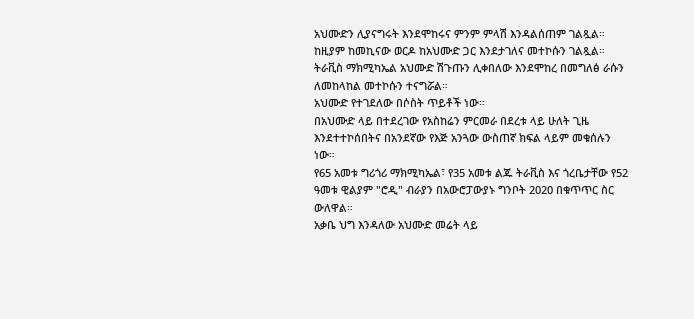አህሙድን ሊያናግሩት እንደሞከሩና ምንም ምላሽ እንዳልሰጠም ገልጿል።
ከዚያም ከመኪናው ወርዶ ከአህሙድ ጋር እንደታገለና መተኮሱን ገልጿል። ትራቪስ ማክሚካኤል አህሙድ ሽጉጡን ሊቀበለው እንደሞከረ በመግለፅ ራሱን ለመከላከል መተኮሱን ተናግሯል።
አህሙድ የተገደለው በሶስት ጥይቶች ነው።
በአህሙድ ላይ በተደረገው የአስከሬን ምርመራ በደረቱ ላይ ሁለት ጊዜ እንደተተኮሰበትና በአንደኛው የእጅ አንጓው ውስጠኛ ክፍል ላይም መቁሰሉን ነው።
የ65 አመቱ ግሪጎሪ ማክሚካኤል፣ የ35 አመቱ ልጁ ትራቪስ እና ጎረቤታቸው የ52 ዓመቱ ዊልያም "ሮዲ" ብራያን በአውሮፓውያኑ ግንቦት 2020 በቁጥጥር ስር ውለዋል።
አቃቤ ህግ እንዳለው አህሙድ መሬት ላይ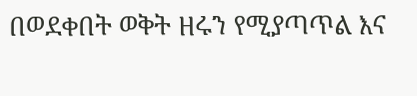በወደቀበት ወቅት ዘሩን የሚያጣጥል እና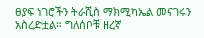ፀያፍ ነገሮችን ትራሺስ ማክሚካኤል መናገሩን አስረድቷል። ግለሰቦቹ ዘረኛ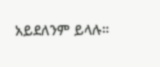አይደለንም ይላሉ።